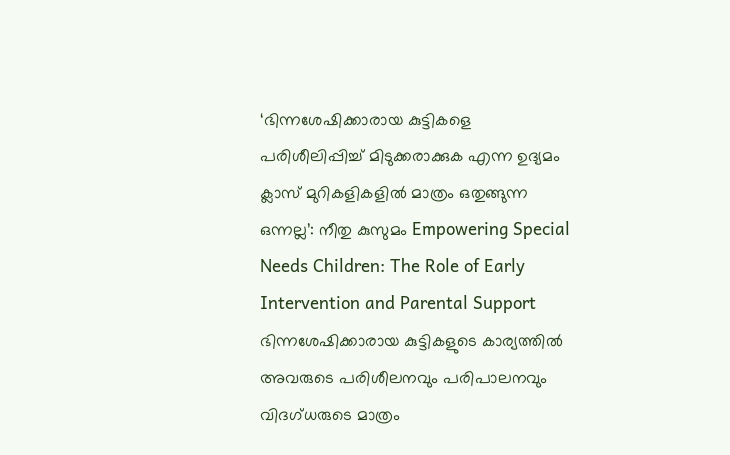‘ഭിന്നശേഷിക്കാരായ കുട്ടികളെ പരിശീലിപ്പിച്ച് മിടുക്കരാക്കുക എന്ന ഉദ്യമം ക്ലാസ് മുറികളികളിൽ മാത്രം ഒതുങ്ങുന്ന ഒന്നല്ല’: നീതു കുസുമം Empowering Special Needs Children: The Role of Early Intervention and Parental Support
ഭിന്നശേഷിക്കാരായ കുട്ടികളുടെ കാര്യത്തിൽ അവരുടെ പരിശീലനവും പരിപാലനവും വിദഗ്ധരുടെ മാത്രം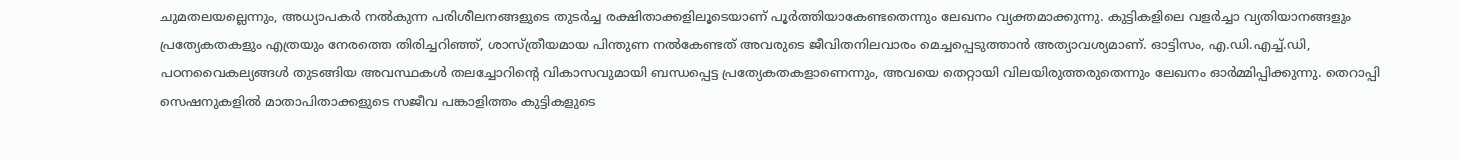ചുമതലയല്ലെന്നും, അധ്യാപകർ നൽകുന്ന പരിശീലനങ്ങളുടെ തുടർച്ച രക്ഷിതാക്കളിലൂടെയാണ് പൂർത്തിയാകേണ്ടതെന്നും ലേഖനം വ്യക്തമാക്കുന്നു. കുട്ടികളിലെ വളർച്ചാ വ്യതിയാനങ്ങളും പ്രത്യേകതകളും എത്രയും നേരത്തെ തിരിച്ചറിഞ്ഞ്, ശാസ്ത്രീയമായ പിന്തുണ നൽകേണ്ടത് അവരുടെ ജീവിതനിലവാരം മെച്ചപ്പെടുത്താൻ അത്യാവശ്യമാണ്. ഓട്ടിസം, എ.ഡി.എച്ച്.ഡി, പഠനവൈകല്യങ്ങൾ തുടങ്ങിയ അവസ്ഥകൾ തലച്ചോറിന്റെ വികാസവുമായി ബന്ധപ്പെട്ട പ്രത്യേകതകളാണെന്നും, അവയെ തെറ്റായി വിലയിരുത്തരുതെന്നും ലേഖനം ഓർമ്മിപ്പിക്കുന്നു. തെറാപ്പി സെഷനുകളിൽ മാതാപിതാക്കളുടെ സജീവ പങ്കാളിത്തം കുട്ടികളുടെ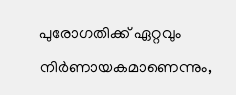പുരോഗതിക്ക് ഏറ്റവും നിർണായകമാണെന്നും,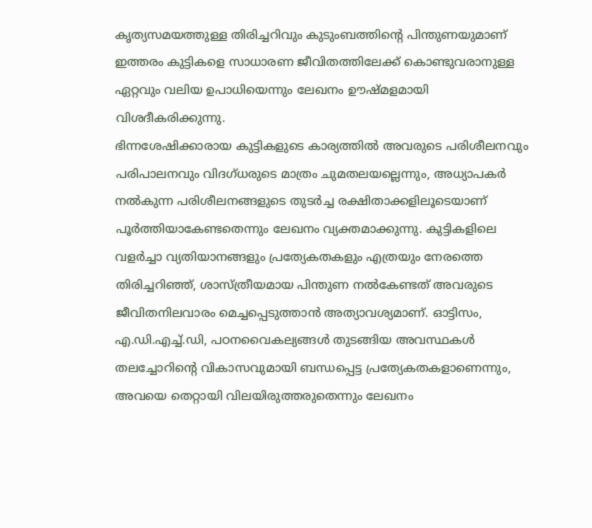കൃത്യസമയത്തുള്ള തിരിച്ചറിവും കുടുംബത്തിന്റെ പിന്തുണയുമാണ് ഇത്തരം കുട്ടികളെ സാധാരണ ജീവിതത്തിലേക്ക് കൊണ്ടുവരാനുള്ള ഏറ്റവും വലിയ ഉപാധിയെന്നും ലേഖനം ഊഷ്മളമായി വിശദീകരിക്കുന്നു.
ഭിന്നശേഷിക്കാരായ കുട്ടികളുടെ കാര്യത്തിൽ അവരുടെ പരിശീലനവും പരിപാലനവും വിദഗ്ധരുടെ മാത്രം ചുമതലയല്ലെന്നും, അധ്യാപകർ നൽകുന്ന പരിശീലനങ്ങളുടെ തുടർച്ച രക്ഷിതാക്കളിലൂടെയാണ് പൂർത്തിയാകേണ്ടതെന്നും ലേഖനം വ്യക്തമാക്കുന്നു. കുട്ടികളിലെ വളർച്ചാ വ്യതിയാനങ്ങളും പ്രത്യേകതകളും എത്രയും നേരത്തെ തിരിച്ചറിഞ്ഞ്, ശാസ്ത്രീയമായ പിന്തുണ നൽകേണ്ടത് അവരുടെ ജീവിതനിലവാരം മെച്ചപ്പെടുത്താൻ അത്യാവശ്യമാണ്. ഓട്ടിസം, എ.ഡി.എച്ച്.ഡി, പഠനവൈകല്യങ്ങൾ തുടങ്ങിയ അവസ്ഥകൾ തലച്ചോറിന്റെ വികാസവുമായി ബന്ധപ്പെട്ട പ്രത്യേകതകളാണെന്നും, അവയെ തെറ്റായി വിലയിരുത്തരുതെന്നും ലേഖനം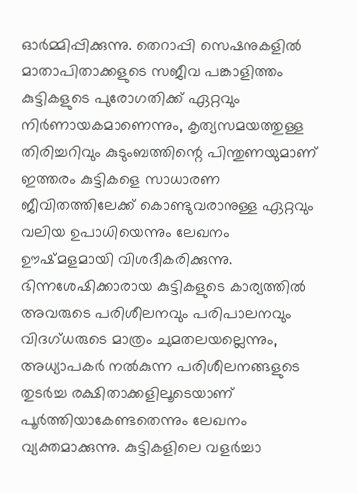ഓർമ്മിപ്പിക്കുന്നു. തെറാപ്പി സെഷനുകളിൽ മാതാപിതാക്കളുടെ സജീവ പങ്കാളിത്തം കുട്ടികളുടെ പുരോഗതിക്ക് ഏറ്റവും നിർണായകമാണെന്നും, കൃത്യസമയത്തുള്ള തിരിച്ചറിവും കുടുംബത്തിന്റെ പിന്തുണയുമാണ് ഇത്തരം കുട്ടികളെ സാധാരണ ജീവിതത്തിലേക്ക് കൊണ്ടുവരാനുള്ള ഏറ്റവും വലിയ ഉപാധിയെന്നും ലേഖനം ഊഷ്മളമായി വിശദീകരിക്കുന്നു.
ഭിന്നശേഷിക്കാരായ കുട്ടികളുടെ കാര്യത്തിൽ അവരുടെ പരിശീലനവും പരിപാലനവും വിദഗ്ധരുടെ മാത്രം ചുമതലയല്ലെന്നും, അധ്യാപകർ നൽകുന്ന പരിശീലനങ്ങളുടെ തുടർച്ച രക്ഷിതാക്കളിലൂടെയാണ് പൂർത്തിയാകേണ്ടതെന്നും ലേഖനം വ്യക്തമാക്കുന്നു. കുട്ടികളിലെ വളർച്ചാ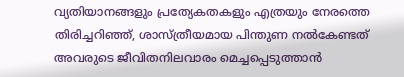വ്യതിയാനങ്ങളും പ്രത്യേകതകളും എത്രയും നേരത്തെ തിരിച്ചറിഞ്ഞ്, ശാസ്ത്രീയമായ പിന്തുണ നൽകേണ്ടത് അവരുടെ ജീവിതനിലവാരം മെച്ചപ്പെടുത്താൻ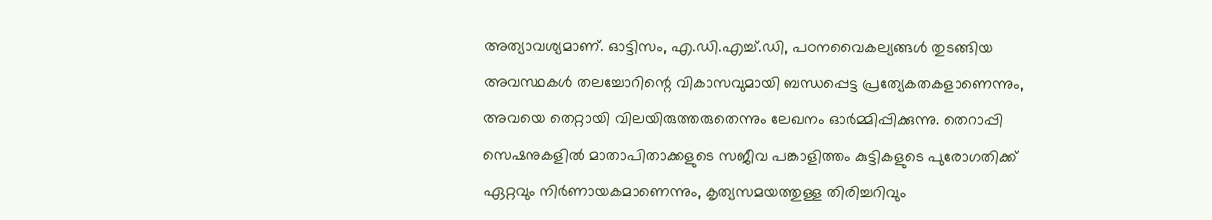അത്യാവശ്യമാണ്. ഓട്ടിസം, എ.ഡി.എച്ച്.ഡി, പഠനവൈകല്യങ്ങൾ തുടങ്ങിയ അവസ്ഥകൾ തലച്ചോറിന്റെ വികാസവുമായി ബന്ധപ്പെട്ട പ്രത്യേകതകളാണെന്നും, അവയെ തെറ്റായി വിലയിരുത്തരുതെന്നും ലേഖനം ഓർമ്മിപ്പിക്കുന്നു. തെറാപ്പി സെഷനുകളിൽ മാതാപിതാക്കളുടെ സജീവ പങ്കാളിത്തം കുട്ടികളുടെ പുരോഗതിക്ക് ഏറ്റവും നിർണായകമാണെന്നും, കൃത്യസമയത്തുള്ള തിരിച്ചറിവും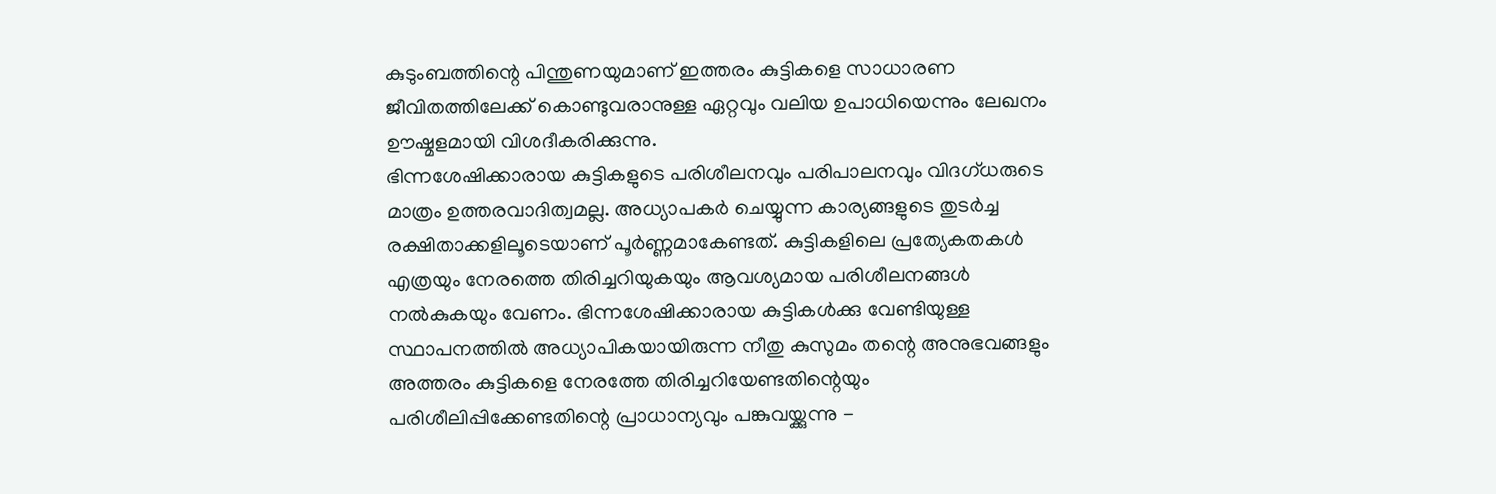കുടുംബത്തിന്റെ പിന്തുണയുമാണ് ഇത്തരം കുട്ടികളെ സാധാരണ ജീവിതത്തിലേക്ക് കൊണ്ടുവരാനുള്ള ഏറ്റവും വലിയ ഉപാധിയെന്നും ലേഖനം ഊഷ്മളമായി വിശദീകരിക്കുന്നു.
ഭിന്നശേഷിക്കാരായ കുട്ടികളുടെ പരിശീലനവും പരിപാലനവും വിദഗ്ധരുടെ മാത്രം ഉത്തരവാദിത്വമല്ല. അധ്യാപകർ ചെയ്യുന്ന കാര്യങ്ങളുടെ തുടർച്ച രക്ഷിതാക്കളിലൂടെയാണ് പൂർണ്ണമാകേണ്ടത്. കുട്ടികളിലെ പ്രത്യേകതകൾ എത്രയും നേരത്തെ തിരിച്ചറിയുകയും ആവശ്യമായ പരിശീലനങ്ങൾ നൽകുകയും വേണം. ഭിന്നശേഷിക്കാരായ കുട്ടികൾക്കു വേണ്ടിയുള്ള സ്ഥാപനത്തിൽ അധ്യാപികയായിരുന്ന നീതു കുസുമം തന്റെ അനുഭവങ്ങളും അത്തരം കുട്ടികളെ നേരത്തേ തിരിച്ചറിയേണ്ടതിന്റെയും പരിശീലിപ്പിക്കേണ്ടതിന്റെ പ്രാധാന്യവും പങ്കുവയ്ക്കുന്നു -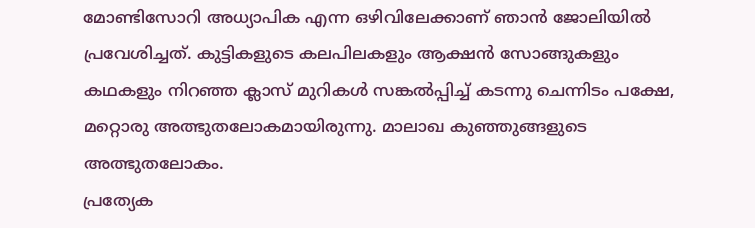മോണ്ടിസോറി അധ്യാപിക എന്ന ഒഴിവിലേക്കാണ് ഞാൻ ജോലിയിൽ പ്രവേശിച്ചത്. കുട്ടികളുടെ കലപിലകളും ആക്ഷൻ സോങ്ങുകളും കഥകളും നിറഞ്ഞ ക്ലാസ് മുറികൾ സങ്കൽപ്പിച്ച് കടന്നു ചെന്നിടം പക്ഷേ, മറ്റൊരു അത്ഭുതലോകമായിരുന്നു. മാലാഖ കുഞ്ഞുങ്ങളുടെ അത്ഭുതലോകം.
പ്രത്യേക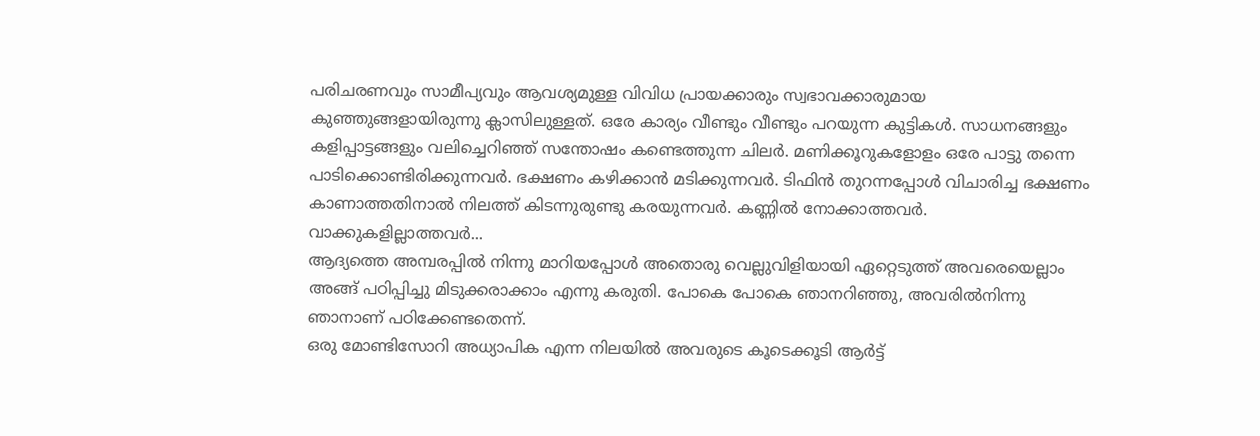പരിചരണവും സാമീപ്യവും ആവശ്യമുള്ള വിവിധ പ്രായക്കാരും സ്വഭാവക്കാരുമായ കുഞ്ഞുങ്ങളായിരുന്നു ക്ലാസിലുള്ളത്. ഒരേ കാര്യം വീണ്ടും വീണ്ടും പറയുന്ന കുട്ടികൾ. സാധനങ്ങളും കളിപ്പാട്ടങ്ങളും വലിച്ചെറിഞ്ഞ് സന്തോഷം കണ്ടെത്തുന്ന ചിലർ. മണിക്കൂറുകളോളം ഒരേ പാട്ടു തന്നെ പാടിക്കൊണ്ടിരിക്കുന്നവർ. ഭക്ഷണം കഴിക്കാൻ മടിക്കുന്നവർ. ടിഫിൻ തുറന്നപ്പോൾ വിചാരിച്ച ഭക്ഷണം കാണാത്തതിനാൽ നിലത്ത് കിടന്നുരുണ്ടു കരയുന്നവർ. കണ്ണിൽ നോക്കാത്തവർ. വാക്കുകളില്ലാത്തവർ...
ആദ്യത്തെ അമ്പരപ്പിൽ നിന്നു മാറിയപ്പോൾ അതൊരു വെല്ലുവിളിയായി ഏറ്റെടുത്ത് അവരെയെല്ലാം അങ്ങ് പഠിപ്പിച്ചു മിടുക്കരാക്കാം എന്നു കരുതി. പോകെ പോകെ ഞാനറിഞ്ഞു, അവരിൽനിന്നു ഞാനാണ് പഠിക്കേണ്ടതെന്ന്.
ഒരു മോണ്ടിസോറി അധ്യാപിക എന്ന നിലയിൽ അവരുടെ കൂടെക്കൂടി ആർട്ട്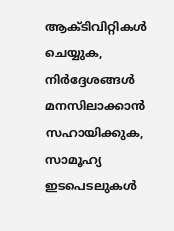ആക്ടിവിറ്റികൾ ചെയ്യുക, നിർദ്ദേശങ്ങൾ മനസിലാക്കാൻ സഹായിക്കുക, സാമൂഹ്യ ഇടപെടലുകൾ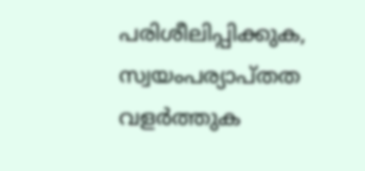പരിശീലിപ്പിക്കുക, സ്വയംപര്യാപ്തത വളർത്തുക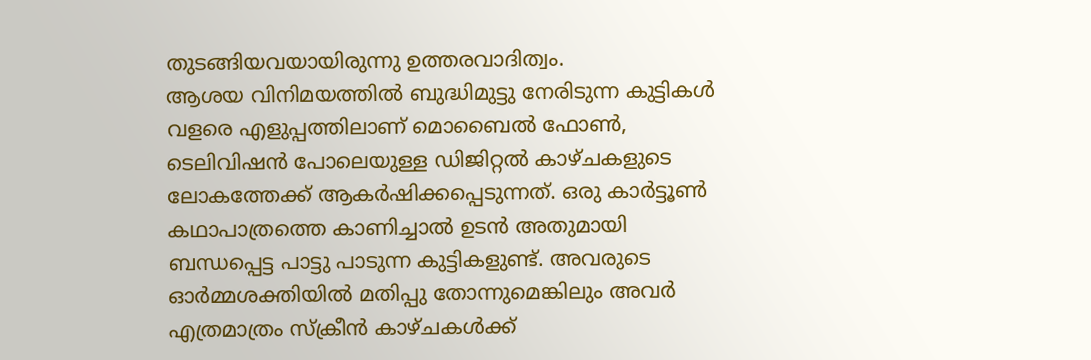തുടങ്ങിയവയായിരുന്നു ഉത്തരവാദിത്വം.
ആശയ വിനിമയത്തിൽ ബുദ്ധിമുട്ടു നേരിടുന്ന കുട്ടികൾ വളരെ എളുപ്പത്തിലാണ് മൊബൈൽ ഫോൺ, ടെലിവിഷൻ പോലെയുള്ള ഡിജിറ്റൽ കാഴ്ചകളുടെ ലോകത്തേക്ക് ആകർഷിക്കപ്പെടുന്നത്. ഒരു കാർട്ടൂൺ കഥാപാത്രത്തെ കാണിച്ചാൽ ഉടൻ അതുമായി ബന്ധപ്പെട്ട പാട്ടു പാടുന്ന കുട്ടികളുണ്ട്. അവരുടെ ഓർമ്മശക്തിയിൽ മതിപ്പു തോന്നുമെങ്കിലും അവർ എത്രമാത്രം സ്ക്രീൻ കാഴ്ചകൾക്ക്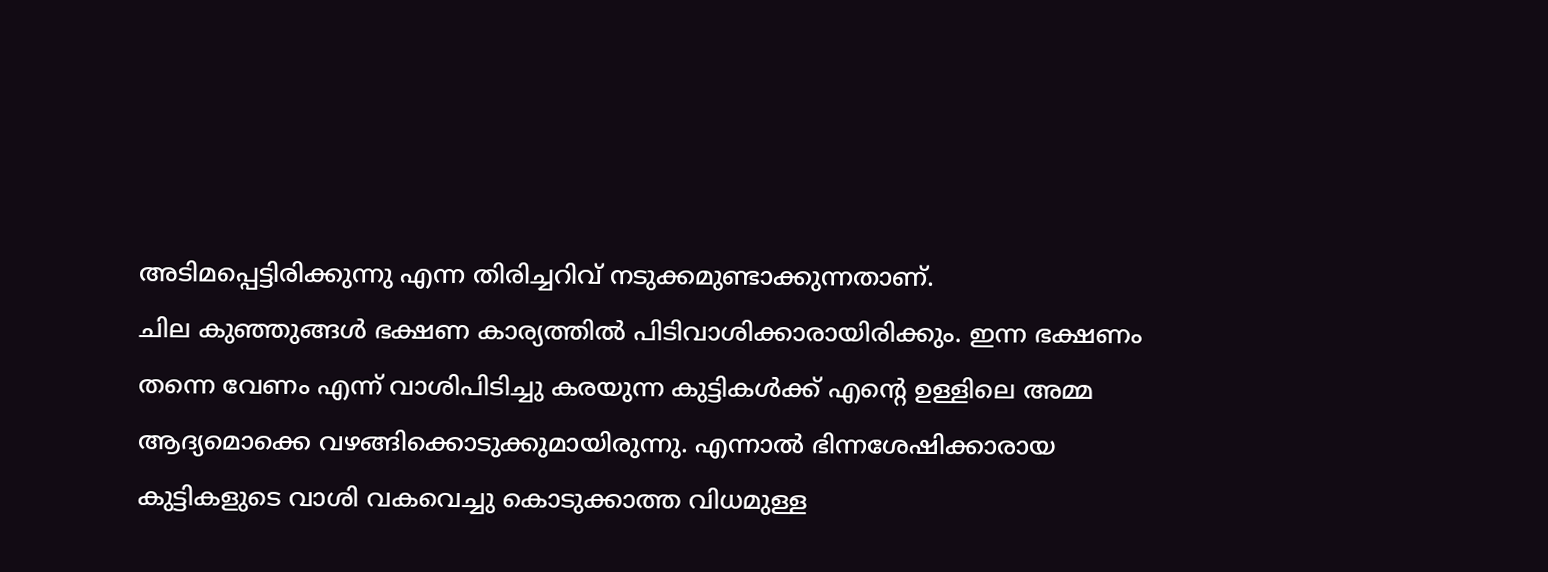അടിമപ്പെട്ടിരിക്കുന്നു എന്ന തിരിച്ചറിവ് നടുക്കമുണ്ടാക്കുന്നതാണ്.
ചില കുഞ്ഞുങ്ങൾ ഭക്ഷണ കാര്യത്തിൽ പിടിവാശിക്കാരായിരിക്കും. ഇന്ന ഭക്ഷണം തന്നെ വേണം എന്ന് വാശിപിടിച്ചു കരയുന്ന കുട്ടികൾക്ക് എന്റെ ഉള്ളിലെ അമ്മ ആദ്യമൊക്കെ വഴങ്ങിക്കൊടുക്കുമായിരുന്നു. എന്നാൽ ഭിന്നശേഷിക്കാരായ കുട്ടികളുടെ വാശി വകവെച്ചു കൊടുക്കാത്ത വിധമുള്ള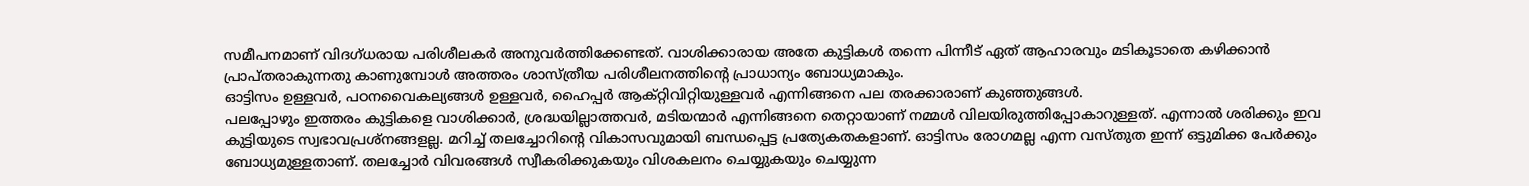സമീപനമാണ് വിദഗ്ധരായ പരിശീലകർ അനുവർത്തിക്കേണ്ടത്. വാശിക്കാരായ അതേ കുട്ടികൾ തന്നെ പിന്നീട് ഏത് ആഹാരവും മടികൂടാതെ കഴിക്കാൻ പ്രാപ്തരാകുന്നതു കാണുമ്പോൾ അത്തരം ശാസ്ത്രീയ പരിശീലനത്തിന്റെ പ്രാധാന്യം ബോധ്യമാകും.
ഓട്ടിസം ഉള്ളവർ, പഠനവൈകല്യങ്ങൾ ഉള്ളവർ, ഹൈപ്പർ ആക്റ്റിവിറ്റിയുള്ളവർ എന്നിങ്ങനെ പല തരക്കാരാണ് കുഞ്ഞുങ്ങൾ.
പലപ്പോഴും ഇത്തരം കുട്ടികളെ വാശിക്കാർ, ശ്രദ്ധയില്ലാത്തവർ, മടിയന്മാർ എന്നിങ്ങനെ തെറ്റായാണ് നമ്മൾ വിലയിരുത്തിപ്പോകാറുള്ളത്. എന്നാൽ ശരിക്കും ഇവ കുട്ടിയുടെ സ്വഭാവപ്രശ്നങ്ങളല്ല. മറിച്ച് തലച്ചോറിന്റെ വികാസവുമായി ബന്ധപ്പെട്ട പ്രത്യേകതകളാണ്. ഓട്ടിസം രോഗമല്ല എന്ന വസ്തുത ഇന്ന് ഒട്ടുമിക്ക പേർക്കും ബോധ്യമുള്ളതാണ്. തലച്ചോർ വിവരങ്ങൾ സ്വീകരിക്കുകയും വിശകലനം ചെയ്യുകയും ചെയ്യുന്ന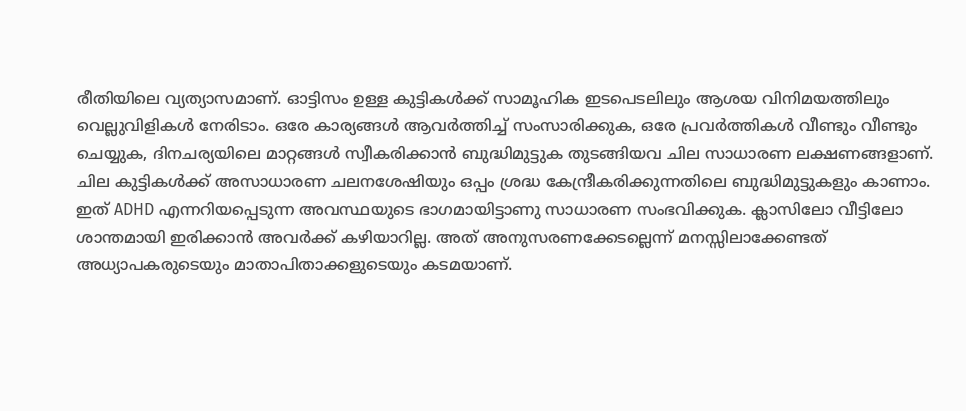രീതിയിലെ വ്യത്യാസമാണ്. ഓട്ടിസം ഉള്ള കുട്ടികൾക്ക് സാമൂഹിക ഇടപെടലിലും ആശയ വിനിമയത്തിലും വെല്ലുവിളികൾ നേരിടാം. ഒരേ കാര്യങ്ങൾ ആവർത്തിച്ച് സംസാരിക്കുക, ഒരേ പ്രവർത്തികൾ വീണ്ടും വീണ്ടും ചെയ്യുക, ദിനചര്യയിലെ മാറ്റങ്ങൾ സ്വീകരിക്കാൻ ബുദ്ധിമുട്ടുക തുടങ്ങിയവ ചില സാധാരണ ലക്ഷണങ്ങളാണ്.
ചില കുട്ടികൾക്ക് അസാധാരണ ചലനശേഷിയും ഒപ്പം ശ്രദ്ധ കേന്ദ്രീകരിക്കുന്നതിലെ ബുദ്ധിമുട്ടുകളും കാണാം. ഇത് ADHD എന്നറിയപ്പെടുന്ന അവസ്ഥയുടെ ഭാഗമായിട്ടാണു സാധാരണ സംഭവിക്കുക. ക്ലാസിലോ വീട്ടിലോ ശാന്തമായി ഇരിക്കാൻ അവർക്ക് കഴിയാറില്ല. അത് അനുസരണക്കേടല്ലെന്ന് മനസ്സിലാക്കേണ്ടത് അധ്യാപകരുടെയും മാതാപിതാക്കളുടെയും കടമയാണ്.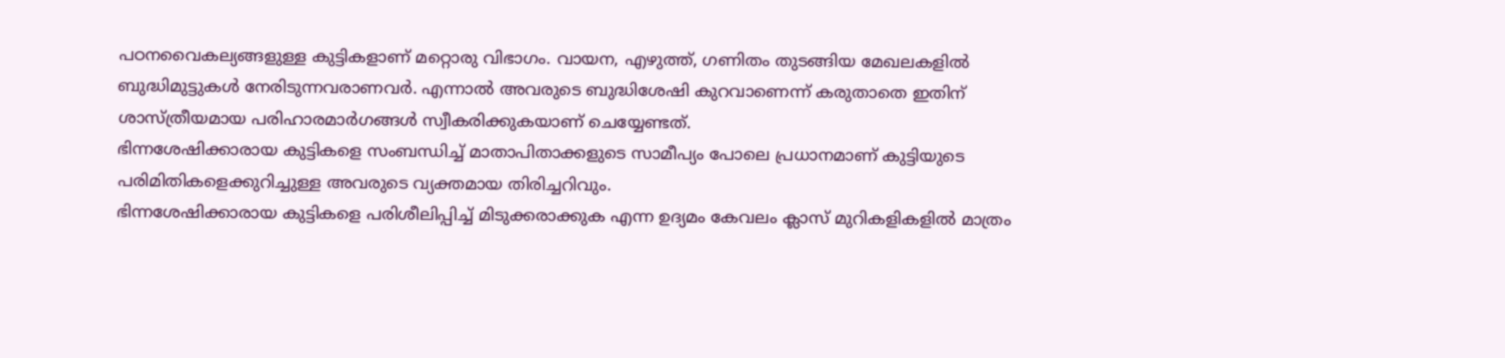പഠനവൈകല്യങ്ങളുള്ള കുട്ടികളാണ് മറ്റൊരു വിഭാഗം. വായന, എഴുത്ത്, ഗണിതം തുടങ്ങിയ മേഖലകളിൽ ബുദ്ധിമുട്ടുകൾ നേരിടുന്നവരാണവർ. എന്നാൽ അവരുടെ ബുദ്ധിശേഷി കുറവാണെന്ന് കരുതാതെ ഇതിന് ശാസ്ത്രീയമായ പരിഹാരമാർഗങ്ങൾ സ്വീകരിക്കുകയാണ് ചെയ്യേണ്ടത്.
ഭിന്നശേഷിക്കാരായ കുട്ടികളെ സംബന്ധിച്ച് മാതാപിതാക്കളുടെ സാമീപ്യം പോലെ പ്രധാനമാണ് കുട്ടിയുടെ പരിമിതികളെക്കുറിച്ചുള്ള അവരുടെ വ്യക്തമായ തിരിച്ചറിവും.
ഭിന്നശേഷിക്കാരായ കുട്ടികളെ പരിശീലിപ്പിച്ച് മിടുക്കരാക്കുക എന്ന ഉദ്യമം കേവലം ക്ലാസ് മുറികളികളിൽ മാത്രം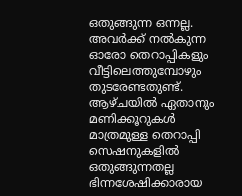ഒതുങ്ങുന്ന ഒന്നല്ല. അവർക്ക് നൽകുന്ന ഓരോ തെറാപ്പികളും വീട്ടിലെത്തുമ്പോഴും തുടരേണ്ടതുണ്ട്. ആഴ്ചയിൽ ഏതാനും മണിക്കൂറുകൾ മാത്രമുള്ള തെറാപ്പി സെഷനുകളിൽ ഒതുങ്ങുന്നതല്ല ഭിന്നശേഷിക്കാരായ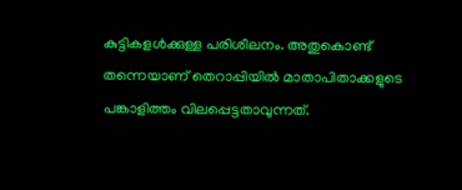കുട്ടികളൾക്കുള്ള പരിശീലനം. അതുകൊണ്ട് തന്നെയാണ് തെറാപ്പിയിൽ മാതാപിതാക്കളുടെ പങ്കാളിത്തം വിലപ്പെട്ടതാവുന്നത്.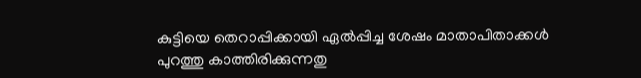കുട്ടിയെ തെറാപ്പിക്കായി ഏൽപ്പിച്ച ശേഷം മാതാപിതാക്കൾ പുറത്തു കാത്തിരിക്കുന്നതു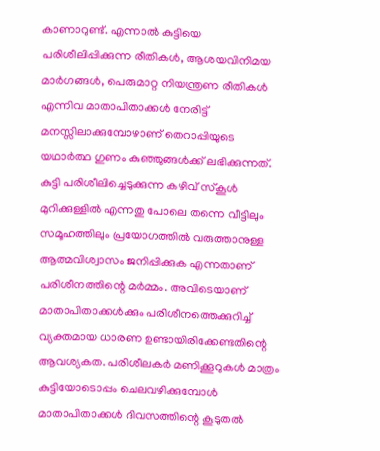കാണാറുണ്ട്. എന്നാൽ കുട്ടിയെ പരിശീലിപ്പിക്കുന്ന രീതികൾ, ആശയവിനിമയ മാർഗങ്ങൾ, പെരുമാറ്റ നിയന്ത്രണ രീതികൾ എന്നിവ മാതാപിതാക്കൾ നേരിട്ട് മനസ്സിലാക്കുമ്പോഴാണ് തെറാപ്പിയുടെ യഥാർത്ഥ ഗുണം കുഞ്ഞുങ്ങൾക്ക് ലഭിക്കുന്നത്. കുട്ടി പരിശീലിച്ചെടുക്കുന്ന കഴിവ് സ്കൂൾ മുറിക്കുള്ളിൽ എന്നതു പോലെ തന്നെ വീട്ടിലും സമൂഹത്തിലും പ്രയോഗത്തിൽ വരുത്താനുള്ള ആത്മവിശ്വാസം ജനിപ്പിക്കുക എന്നതാണ് പരിശീനത്തിന്റെ മർമ്മം. അവിടെയാണ് മാതാപിതാക്കൾക്കും പരിശീനത്തെക്കുറിച്ച് വ്യക്തമായ ധാരണ ഉണ്ടായിരിക്കേണ്ടതിന്റെ ആവശ്യകത. പരിശീലകർ മണിക്കൂറുകൾ മാത്രം കുട്ടിയോടൊപ്പം ചെലവഴിക്കുമ്പോൾ മാതാപിതാക്കൾ ദിവസത്തിന്റെ കൂടുതൽ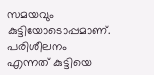സമയവും കുട്ടിയോടൊപ്പമാണ്.
പരിശീലനം എന്നത് കുട്ടിയെ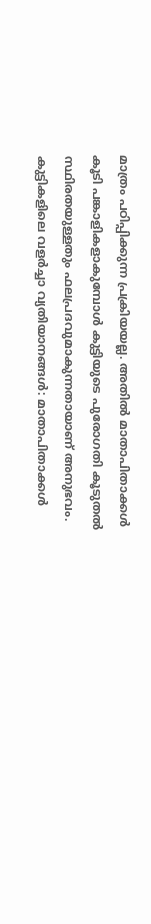മാത്രം പഠിപ്പിക്കുന്ന പ്രക്രിയയല്ല. അതിൽ മാതാപിതാക്കൾ കൂടി പങ്കാളികളാകുമ്പോൾ കുട്ടിയുടെ പുരോഗതി കൂടുതൽ സ്ഥിരതയുള്ളതും ഫലപ്രദവുമാകുന്നതായാണ് അനുഭവം.
കുട്ടികളിലെ വളർച്ചാ വ്യതിയാനങ്ങൾ: മാതാപിതാക്കൾ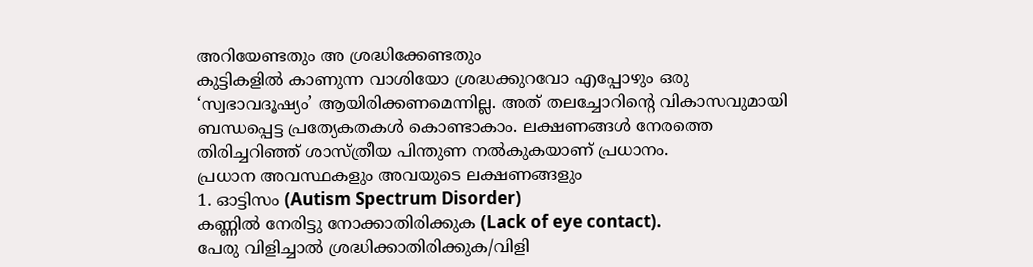അറിയേണ്ടതും അ ശ്രദ്ധിക്കേണ്ടതും
കുട്ടികളിൽ കാണുന്ന വാശിയോ ശ്രദ്ധക്കുറവോ എപ്പോഴും ഒരു ‘സ്വഭാവദൂഷ്യം’ ആയിരിക്കണമെന്നില്ല. അത് തലച്ചോറിന്റെ വികാസവുമായി ബന്ധപ്പെട്ട പ്രത്യേകതകൾ കൊണ്ടാകാം. ലക്ഷണങ്ങൾ നേരത്തെ തിരിച്ചറിഞ്ഞ് ശാസ്ത്രീയ പിന്തുണ നൽകുകയാണ് പ്രധാനം.
പ്രധാന അവസ്ഥകളും അവയുടെ ലക്ഷണങ്ങളും
1. ഓട്ടിസം (Autism Spectrum Disorder)
കണ്ണിൽ നേരിട്ടു നോക്കാതിരിക്കുക (Lack of eye contact).
പേരു വിളിച്ചാൽ ശ്രദ്ധിക്കാതിരിക്കുക/വിളി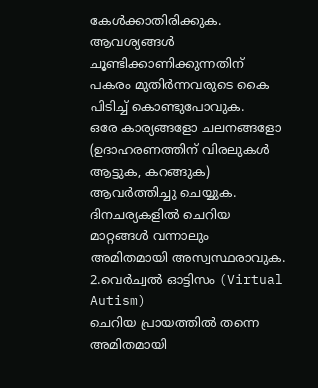കേൾക്കാതിരിക്കുക.
ആവശ്യങ്ങൾ ചൂണ്ടിക്കാണിക്കുന്നതിന് പകരം മുതിർന്നവരുടെ കൈ പിടിച്ച് കൊണ്ടുപോവുക.
ഒരേ കാര്യങ്ങളോ ചലനങ്ങളോ (ഉദാഹരണത്തിന് വിരലുകൾ ആട്ടുക, കറങ്ങുക) ആവർത്തിച്ചു ചെയ്യുക. ദിനചര്യകളിൽ ചെറിയ മാറ്റങ്ങൾ വന്നാലും അമിതമായി അസ്വസ്ഥരാവുക.
2.വെർച്വൽ ഓട്ടിസം (Virtual Autism)
ചെറിയ പ്രായത്തിൽ തന്നെ അമിതമായി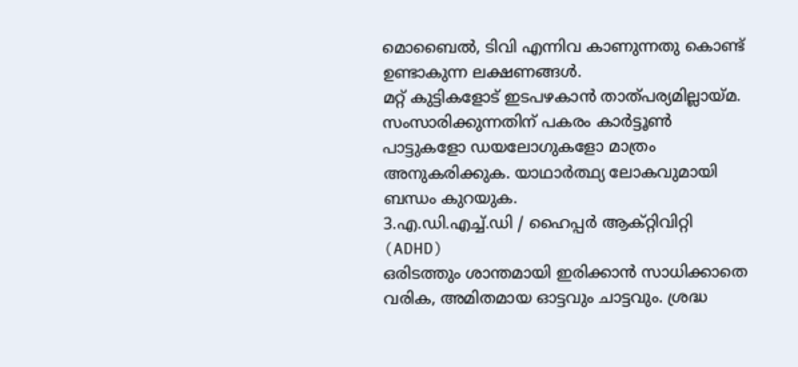മൊബൈൽ, ടിവി എന്നിവ കാണുന്നതു കൊണ്ട് ഉണ്ടാകുന്ന ലക്ഷണങ്ങൾ.
മറ്റ് കുട്ടികളോട് ഇടപഴകാൻ താത്പര്യമില്ലായ്മ. സംസാരിക്കുന്നതിന് പകരം കാർട്ടൂൺ പാട്ടുകളോ ഡയലോഗുകളോ മാത്രം അനുകരിക്കുക. യാഥാർത്ഥ്യ ലോകവുമായി ബന്ധം കുറയുക.
3.എ.ഡി.എച്ച്.ഡി / ഹൈപ്പർ ആക്റ്റിവിറ്റി (ADHD)
ഒരിടത്തും ശാന്തമായി ഇരിക്കാൻ സാധിക്കാതെ വരിക, അമിതമായ ഓട്ടവും ചാട്ടവും. ശ്രദ്ധ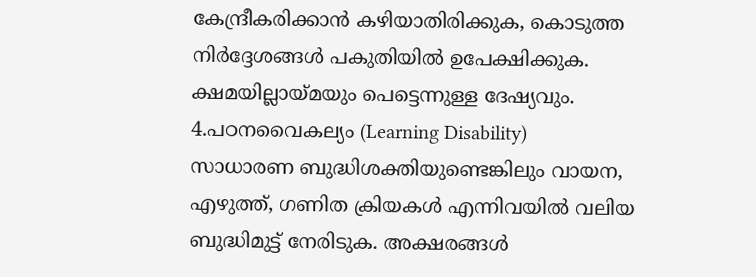കേന്ദ്രീകരിക്കാൻ കഴിയാതിരിക്കുക, കൊടുത്ത നിർദ്ദേശങ്ങൾ പകുതിയിൽ ഉപേക്ഷിക്കുക. ക്ഷമയില്ലായ്മയും പെട്ടെന്നുള്ള ദേഷ്യവും.
4.പഠനവൈകല്യം (Learning Disability)
സാധാരണ ബുദ്ധിശക്തിയുണ്ടെങ്കിലും വായന, എഴുത്ത്, ഗണിത ക്രിയകൾ എന്നിവയിൽ വലിയ ബുദ്ധിമുട്ട് നേരിടുക. അക്ഷരങ്ങൾ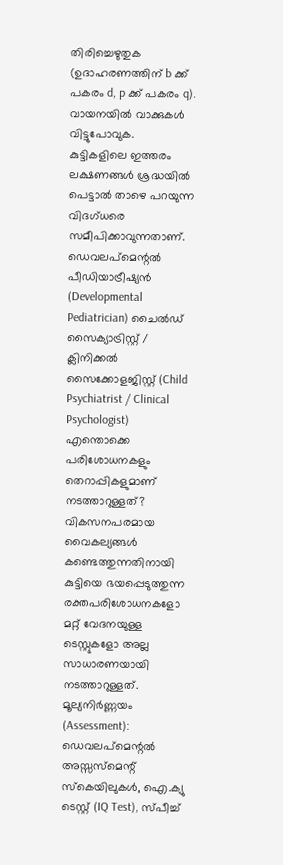തിരിച്ചെഴുതുക (ഉദാഹരണത്തിന് b ക്ക് പകരം d, p ക്ക് പകരം q).
വായനയിൽ വാക്കുകൾ വിട്ടുപോവുക.
കുട്ടികളിലെ ഇത്തരം ലക്ഷണങ്ങൾ ശ്രദ്ധയിൽ പെട്ടാൽ താഴെ പറയുന്ന വിദഗ്ധരെ സമീപിക്കാവുന്നതാണ്. ഡെവലപ്മെന്റൽ പീഡിയാട്രീഷ്യൻ (Developmental Pediatrician) ചൈൽഡ് സൈക്യാട്രിസ്റ്റ് / ക്ലിനിക്കൽ സൈക്കോളജിസ്റ്റ് (Child Psychiatrist / Clinical Psychologist)
എന്തൊക്കെ പരിശോധനകളും തെറാപ്പികളുമാണ് നടത്താറുള്ളത്?
വികസനപരമായ വൈകല്യങ്ങൾ കണ്ടെത്തുന്നതിനായി കുട്ടിയെ ഭയപ്പെടുത്തുന്ന രക്തപരിശോധനകളോ മറ്റ് വേദനയുള്ള ടെസ്റ്റുകളോ അല്ല സാധാരണയായി നടത്താറുള്ളത്.
മൂല്യനിർണ്ണയം (Assessment): ഡെവലപ്മെന്റൽ അസ്സസ്മെന്റ് സ്കെയിലുകൾ, ഐ.ക്യു ടെസ്റ്റ് (IQ Test), സ്പീച്ച്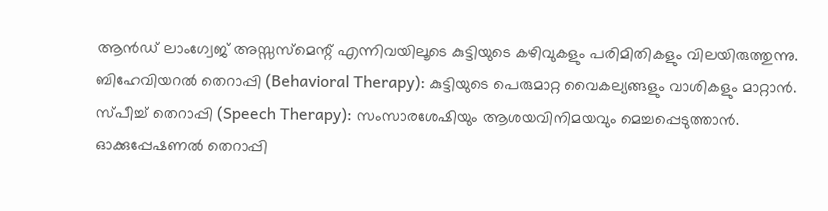ആൻഡ് ലാംഗ്വേജ് അസ്സസ്മെന്റ് എന്നിവയിലൂടെ കുട്ടിയുടെ കഴിവുകളും പരിമിതികളും വിലയിരുത്തുന്നു.
ബിഹേവിയറൽ തെറാപ്പി (Behavioral Therapy): കുട്ടിയുടെ പെരുമാറ്റ വൈകല്യങ്ങളും വാശികളും മാറ്റാൻ.
സ്പീച്ച് തെറാപ്പി (Speech Therapy): സംസാരശേഷിയും ആശയവിനിമയവും മെച്ചപ്പെടുത്താൻ.
ഓക്കുപ്പേഷണൽ തെറാപ്പി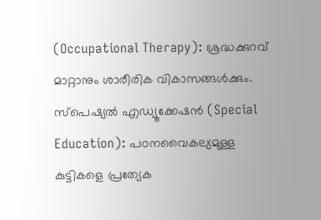(Occupational Therapy): ശ്രദ്ധക്കുറവ് മാറ്റാനും ശാരീരിക വികാസങ്ങൾക്കും.
സ്പെഷ്യൽ എഡ്യൂക്കേഷൻ (Special Education): പഠനവൈകല്യമുള്ള കുട്ടികളെ പ്രത്യേക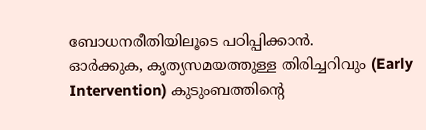ബോധനരീതിയിലൂടെ പഠിപ്പിക്കാൻ.
ഓർക്കുക, കൃത്യസമയത്തുള്ള തിരിച്ചറിവും (Early Intervention) കുടുംബത്തിന്റെ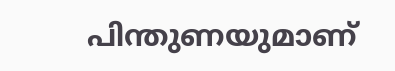പിന്തുണയുമാണ്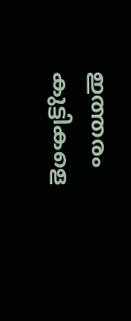ഇത്തരം കുട്ടികളെ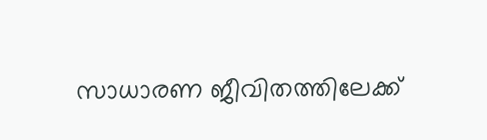സാധാരണ ജീവിതത്തിലേക്ക്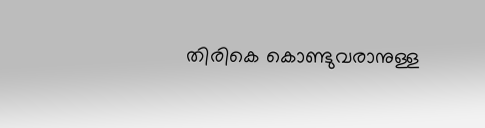തിരികെ കൊണ്ടുവരാനുള്ള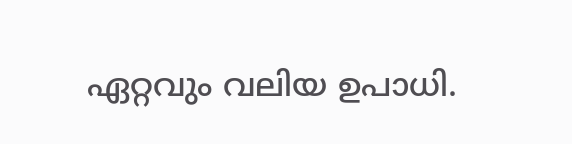ഏറ്റവും വലിയ ഉപാധി.